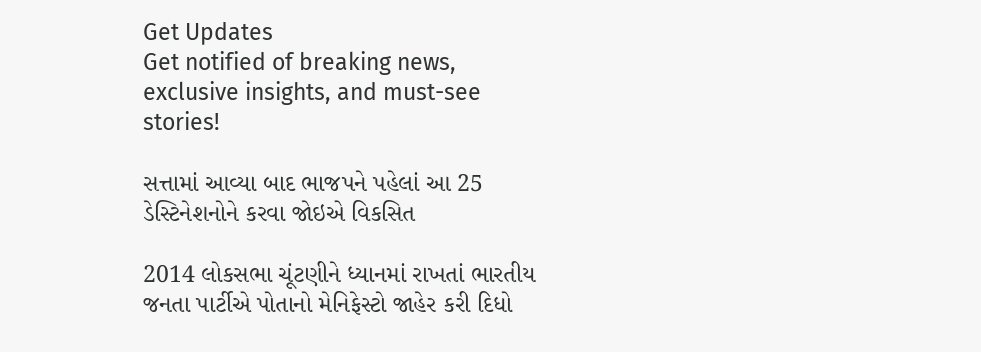Get Updates
Get notified of breaking news, exclusive insights, and must-see stories!

સત્તામાં આવ્યા બાદ ભાજપને પહેલાં આ 25 ડેસ્ટિનેશનોને કરવા જોઇએ વિકસિત

2014 લોકસભા ચૂંટણીને ધ્યાનમાં રાખતાં ભારતીય જનતા પાર્ટીએ પોતાનો મેનિફેસ્ટો જાહેર કરી દિધો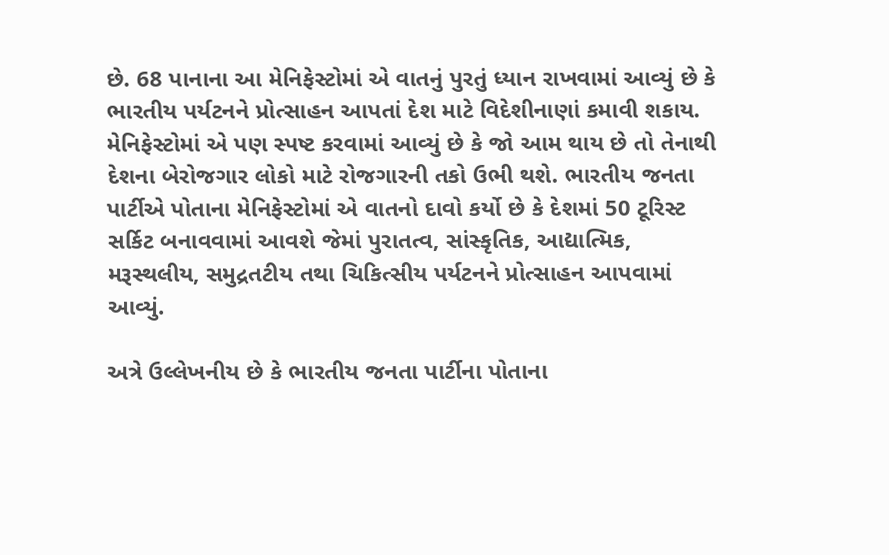છે. 68 પાનાના આ મેનિફેસ્ટોમાં એ વાતનું પુરતું ધ્યાન રાખવામાં આવ્યું છે કે ભારતીય પર્યટનને પ્રોત્સાહન આપતાં દેશ માટે વિદેશીનાણાં કમાવી શકાય. મેનિફેસ્ટોમાં એ પણ સ્પષ્ટ કરવામાં આવ્યું છે કે જો આમ થાય છે તો તેનાથી દેશના બેરોજગાર લોકો માટે રોજગારની તકો ઉભી થશે. ભારતીય જનતા પાર્ટીએ પોતાના મેનિફેસ્ટોમાં એ વાતનો દાવો કર્યો છે કે દેશમાં 50 ટૂરિસ્ટ સર્કિટ બનાવવામાં આવશે જેમાં પુરાતત્વ, સાંસ્કૃતિક, આદ્યાત્મિક, મરૂસ્થલીય, સમુદ્રતટીય તથા ચિકિત્સીય પર્યટનને પ્રોત્સાહન આપવામાં આવ્યું.

અત્રે ઉલ્લેખનીય છે કે ભારતીય જનતા પાર્ટીના પોતાના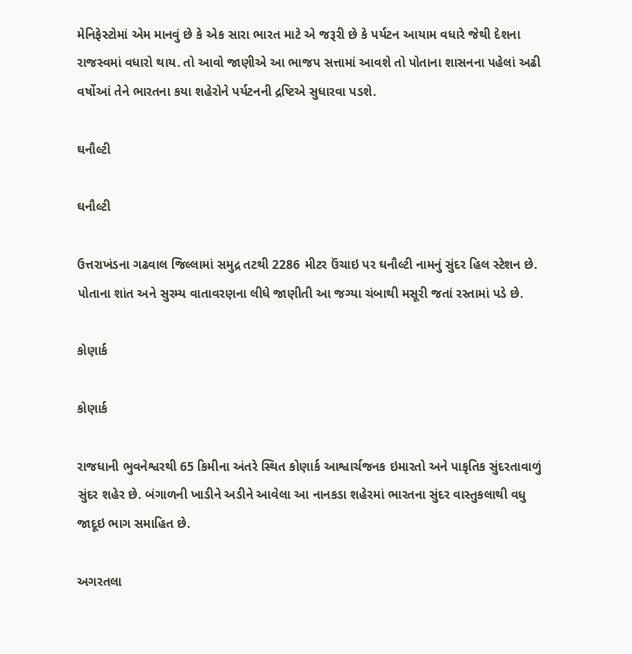મેનિફેસ્ટોમાં એમ માનવું છે કે એક સારા ભારત માટે એ જરૂરી છે કે પર્યટન આયામ વધારે જેથી દેશના રાજસ્વમાં વધારો થાય. તો આવો જાણીએ આ ભાજપ સત્તામાં આવશે તો પોતાના શાસનના પહેલાં અઢી વર્ષોઆં તેને ભારતના કયા શહેરોને પર્યટનની દ્રષ્ટિએ સુધારવા પડશે.

ઘનૌલ્ટી

ઘનૌલ્ટી

ઉત્તરાખંડના ગઢવાલ જિલ્લામાં સમુદ્ર તટથી 2286 મીટર ઉંચાઇ પર ઘનૌલ્ટી નામનું સુંદર હિલ સ્ટેશન છે. પોતાના શાંત અને સુરમ્ય વાતાવરણના લીધે જાણીતી આ જગ્યા ચંબાથી મસૂરી જતાં રસ્તામાં પડે છે.

કોણાર્ક

કોણાર્ક

રાજધાની ભુવનેશ્વરથી 65 કિમીના અંતરે સ્થિત કોણાર્ક આશ્વાર્ચજનક ઇમારતો અને પાકૃતિક સુંદરતાવાળું સુંદર શહેર છે. બંગાળની ખાડીને અડીને આવેલા આ નાનકડા શહેરમાં ભારતના સુંદર વાસ્તુકલાથી વધુ જાદૂઇ ભાગ સમાહિત છે.

અગરતલા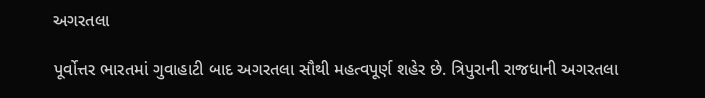અગરતલા

પૂર્વોત્તર ભારતમાં ગુવાહાટી બાદ અગરતલા સૌથી મહત્વપૂર્ણ શહેર છે. ત્રિપુરાની રાજધાની અગરતલા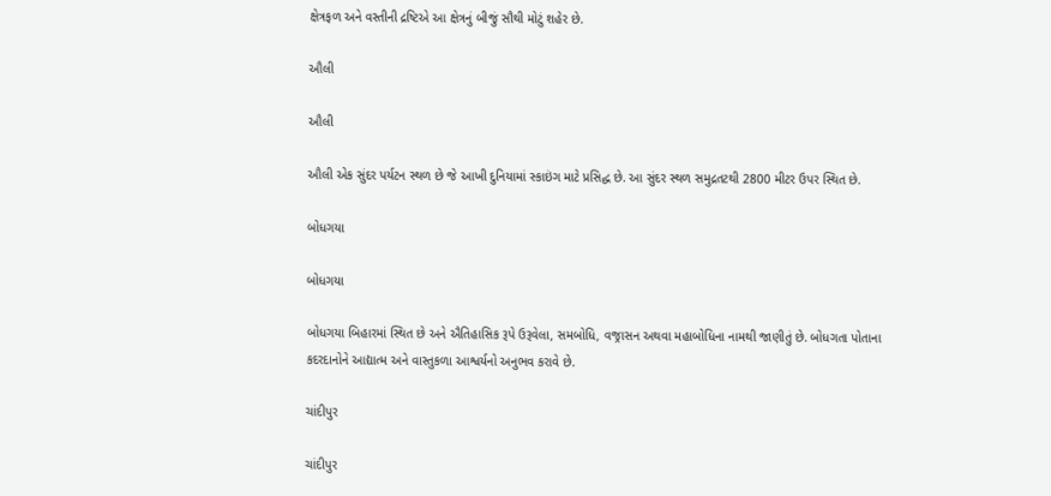ક્ષેત્રફળ અને વસ્તીની દ્રષ્ટિએ આ ક્ષેત્રનું બીજું સૌથી મોટું શહેર છે.

ઔલી

ઔલી

ઔલી એક સુંદર પર્યટન સ્થળ છે જે આખી દુનિયામાં સ્કાઇંગ માટે પ્રસિદ્ધ છે. આ સુંદર સ્થળ સમુદ્રતટથી 2800 મીટર ઉપર સ્થિત છે.

બોધગયા

બોધગયા

બોધગયા બિહારમાં સ્થિત છે અને ઐતિહાસિક રૂપે ઉરૂવેલા, સમબોધિ, વજ્રાસન અથવા મહાબોધિના નામથી જાણીતું છે. બોધગતા પોતાના કદરદાનોને આદ્યાત્મ અને વાસ્તુકળા આશ્વર્યનો અનુભવ કરાવે છે.

ચાંદીપુર

ચાંદીપુર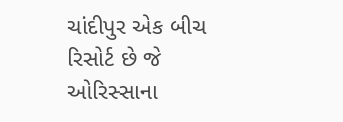ચાંદીપુર એક બીચ રિસોર્ટ છે જે ઓરિસ્સાના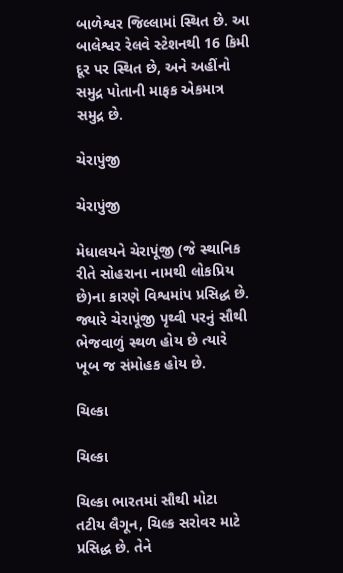બાળેશ્વર જિલ્લામાં સ્થિત છે. આ બાલેશ્વર રેલવે સ્ટેશનથી 16 કિમી દૂર પર સ્થિત છે, અને અહીંનો સમુદ્ર પોતાની માફક એકમાત્ર સમુદ્ર છે.

ચેરાપુંજી

ચેરાપુંજી

મેધાલયને ચેરાપૂંજી (જે સ્થાનિક રીતે સોહરાના નામથી લોકપ્રિય છે)ના કારણે વિશ્વમાંપ પ્રસિદ્ધ છે. જ્યારે ચેરાપૂંજી પૃથ્વી પરનું સૌથી ભેજવાળું સ્થળ હોય છે ત્યારે ખૂબ જ સંમોહક હોય છે.

ચિલ્કા

ચિલ્કા

ચિલ્કા ભારતમાં સૌથી મોટા તટીય લૈગૂન, ચિલ્ક સરોવર માટે પ્રસિદ્ધ છે. તેને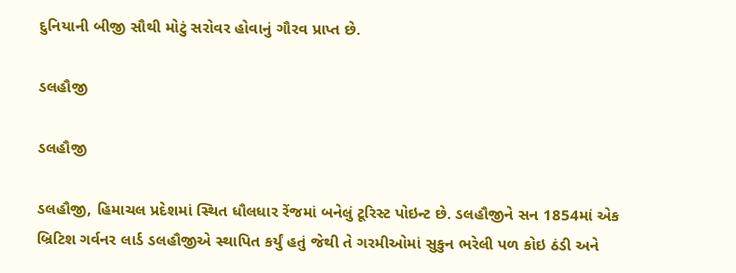દુનિયાની બીજી સૌથી મોટું સરોવર હોવાનું ગૌરવ પ્રાપ્ત છે.

ડલહૌજી

ડલહૌજી

ડલહૌજી, હિમાચલ પ્રદેશમાં સ્થિત ધૌલધાર રેંજમાં બનેલું ટૂરિસ્ટ પોઇન્ટ છે. ડલહૌજીને સન 1854માં એક બ્રિટિશ ગર્વનર લાર્ડ ડલહૌજીએ સ્થાપિત કર્યું હતું જેથી તે ગરમીઓમાં સુકુન ભરેલી પળ કોઇ ઠંડી અને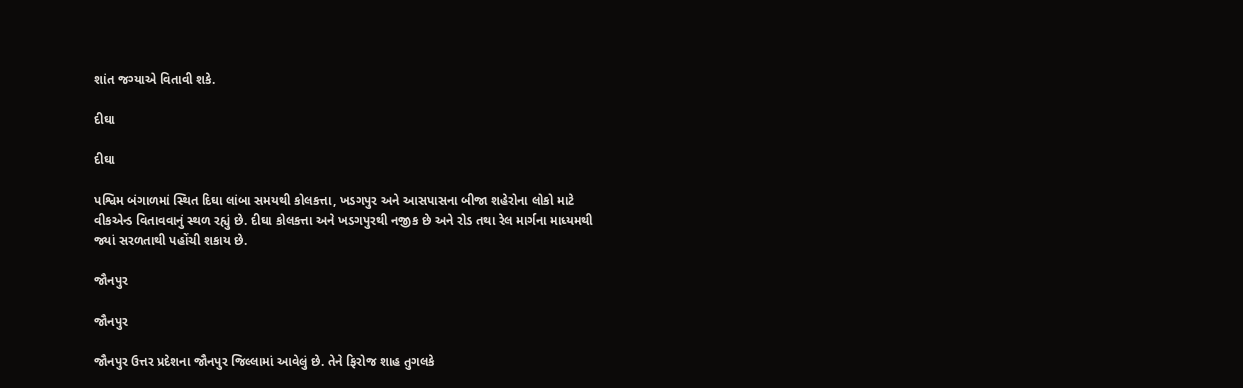શાંત જગ્યાએ વિતાવી શકે.

દીઘા

દીઘા

પશ્વિમ બંગાળમાં સ્થિત દિઘા લાંબા સમયથી કોલકત્તા, ખડગપુર અને આસપાસના બીજા શહેરોના લોકો માટે વીકએન્ડ વિતાવવાનું સ્થળ રહ્યું છે. દીઘા કોલકત્તા અને ખડગપુરથી નજીક છે અને રોડ તથા રેલ માર્ગના માધ્યમથી જ્યાં સરળતાથી પહોંચી શકાય છે.

જૌનપુર

જૌનપુર

જૌનપુર ઉત્તર પ્રદેશના જૌનપુર જિલ્લામાં આવેલું છે. તેને ફિરોજ શાહ તુગલકે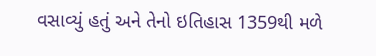વસાવ્યું હતું અને તેનો ઇતિહાસ 1359થી મળે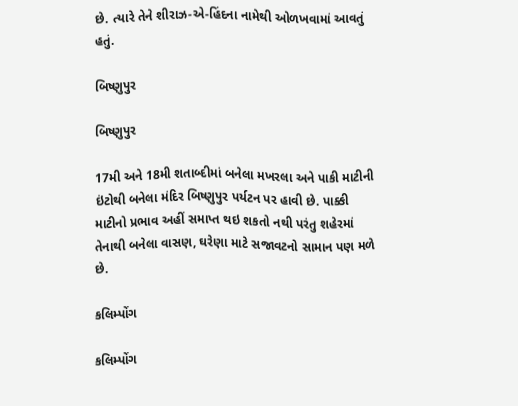છે. ત્યારે તેને શીરાઝ-એ-હિંદના નામેથી ઓળખવામાં આવતું હતું.

બિષ્ણુપુર

બિષ્ણુપુર

17મી અને 18મી શતાબ્દીમાં બનેલા મખરલા અને પાકી માટીની ઇંટોથી બનેલા મંદિર બિષ્ણુપુર પર્યટન પર હાવી છે. પાક્કી માટીનો પ્રભાવ અહીં સમાપ્ત થઇ શકતો નથી પરંતુ શહેરમાં તેનાથી બનેલા વાસણ, ઘરેણા માટે સજાવટનો સામાન પણ મળે છે.

કલિમ્પોંગ

કલિમ્પોંગ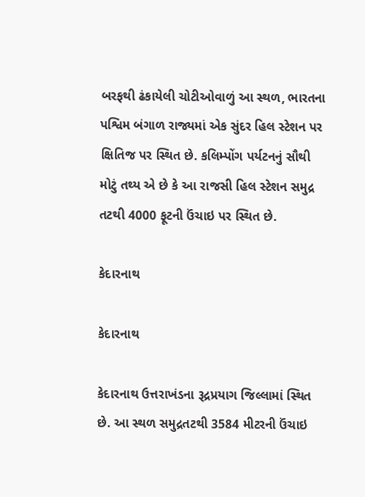બરફથી ઢંકાયેલી ચોટીઓવાળું આ સ્થળ, ભારતના પશ્વિમ બંગાળ રાજ્યમાં એક સુંદર હિલ સ્ટેશન પર ક્ષિતિજ પર સ્થિત છે. કલિમ્પોંગ પર્યટનનું સૌથી મોટું તથ્ય એ છે કે આ રાજસી હિલ સ્ટેશન સમુદ્ર તટથી 4000 ફૂટની ઉંચાઇ પર સ્થિત છે.

કેદારનાથ

કેદારનાથ

કેદારનાથ ઉત્તરાખંડના રૂદ્રપ્રયાગ જિલ્લામાં સ્થિત છે. આ સ્થળ સમુદ્રતટથી 3584 મીટરની ઉંચાઇ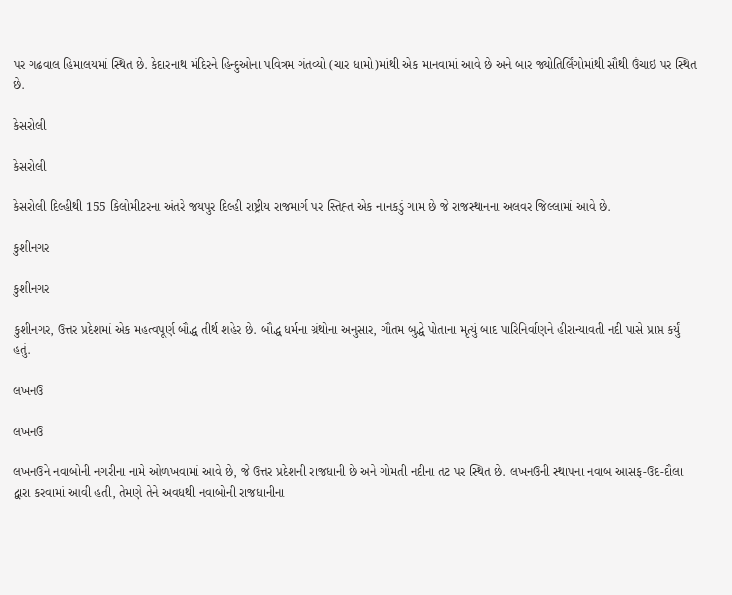પર ગઢવાલ હિમાલયમાં સ્થિત છે. કેદારનાથ મંદિરને હિન્દુઓના પવિત્રમ ગંતવ્યો (ચાર ધામો)માંથી એક માનવામાં આવે છે અને બાર જ્યોતિર્લિંગોમાંથી સૌથી ઉંચાઇ પર સ્થિત છે.

કેસરોલી

કેસરોલી

કેસરોલી દિલ્હીથી 155 કિલોમીટરના અંતરે જયપુર દિલ્હી રાષ્ટ્રીય રાજમાર્ગ પર સ્તિહ્ત એક નાનકડું ગામ છે જે રાજસ્થાનના અલવર જિલ્લામાં આવે છે.

કુશીનગર

કુશીનગર

કુશીનગર, ઉત્તર પ્રદેશમાં એક મહત્વપૂર્ણ બૌદ્ધ તીર્થ શહેર છે. બૌદ્ધ ધર્મના ગ્રંથોના અનુસાર, ગૌતમ બુદ્ધે પોતાના મૃત્યું બાદ પારિનિર્વાણને હીરાન્યાવતી નદી પાસે પ્રાપ્ત કર્યું હતું.

લખનઉ

લખનઉ

લખનઉને નવાબોની નગરીના નામે ઓળખવામાં આવે છે, જે ઉત્તર પ્રદેશની રાજધાની છે અને ગોમતી નદીના તટ પર સ્થિત છે. લખનઉની સ્થાપના નવાબ આસફ-ઉદ-દૌલા દ્વારા કરવામાં આવી હતી, તેમણે તેને અવધથી નવાબોની રાજધાનીના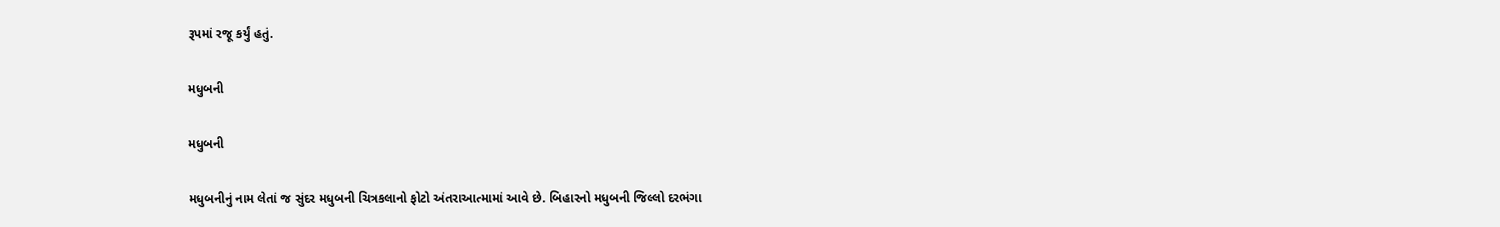રૂપમાં રજૂ કર્યું હતું.

મધુબની

મધુબની

મધુબનીનું નામ લેતાં જ સુંદર મધુબની ચિત્રકલાનો ફોટો અંતરાઆત્મામાં આવે છે. બિહારનો મધુબની જિલ્લો દરભંગા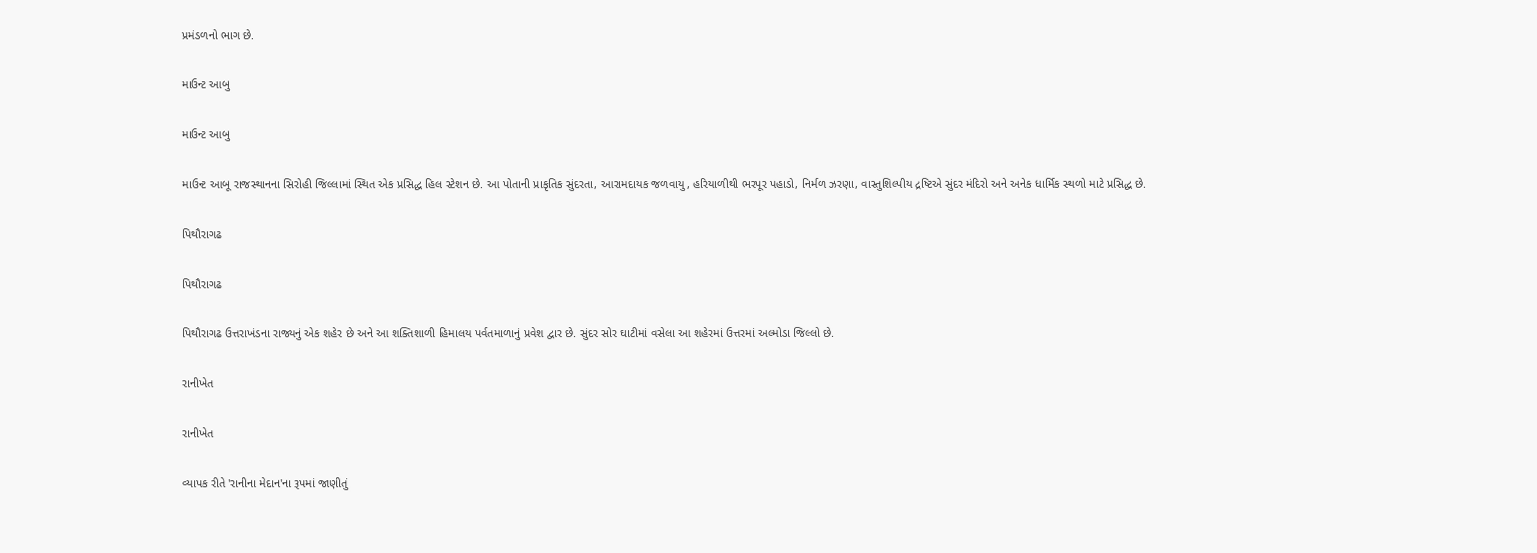પ્રમંડળનો ભાગ છે.

માઉન્ટ આબુ

માઉન્ટ આબુ

માઉન્ટ આબૂ રાજસ્થાનના સિરોહી જિલ્લામાં સ્થિત એક પ્રસિદ્ધ હિલ સ્ટેશન છે. આ પોતાની પ્રાકૃતિક સુંદરતા, આરામદાયક જળવાયુ, હરિયાળીથી ભરપૂર પહાડો, નિર્મળ ઝરણા, વાસ્તુશિલ્પીય દ્રષ્ટિએ સુંદર મંદિરો અને અનેક ધાર્મિક સ્થળો માટે પ્રસિદ્ધ છે.

પિથૌરાગઢ

પિથૌરાગઢ

પિથૌરાગઢ ઉત્તરાખંડના રાજ્યનું એક શહેર છે અને આ શક્તિશાળી હિમાલય પર્વતમાળાનું પ્રવેશ દ્વાર છે. સુંદર સોર ઘાટીમાં વસેલા આ શહેરમાં ઉત્તરમાં અલ્મોડા જિલ્લો છે.

રાનીખેત

રાનીખેત

વ્યાપક રીતે 'રાનીના મેદાન'ના રૂપમાં જાણીતું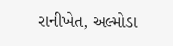રાનીખેત, અલ્મોડા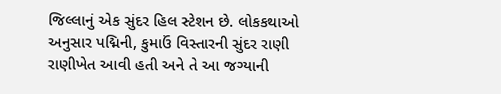જિલ્લાનું એક સુંદર હિલ સ્ટેશન છે. લોકકથાઓ અનુસાર પદ્મિની, કુમાઉં વિસ્તારની સુંદર રાણી રાણીખેત આવી હતી અને તે આ જગ્યાની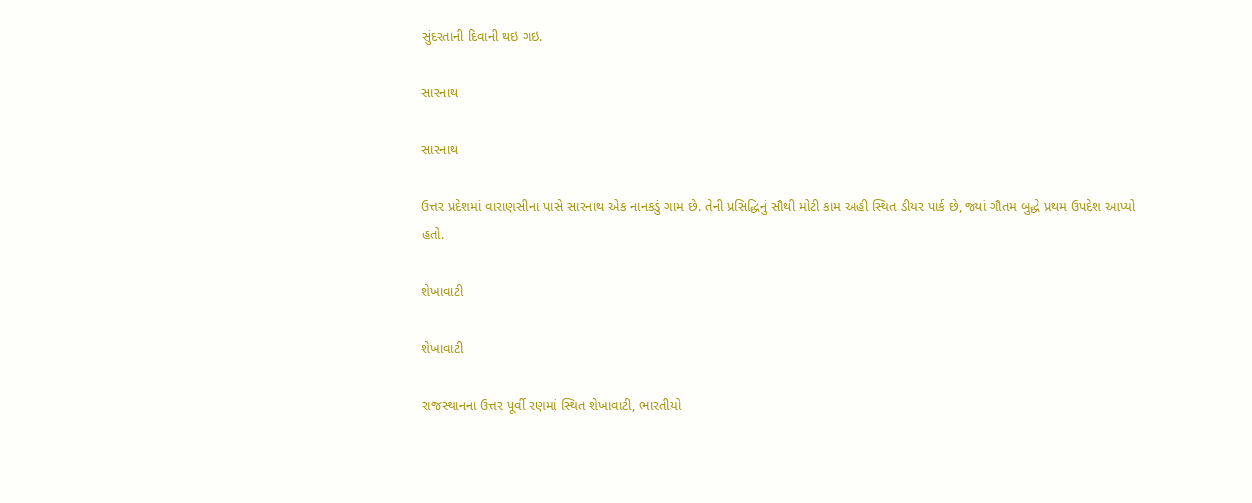સુંદરતાની દિવાની થઇ ગઇ.

સારનાથ

સારનાથ

ઉત્તર પ્રદેશમાં વારાણસીના પાસે સારનાથ એક નાનકડું ગામ છે. તેની પ્રસિદ્ધિનું સૌથી મોટી કામ અહી સ્થિત ડીયર પાર્ક છે, જ્યાં ગૌતમ બુદ્ધે પ્રથમ ઉપદેશ આપ્યો હતો.

શેખાવાટી

શેખાવાટી

રાજસ્થાનના ઉત્તર પૂર્વી રણમાં સ્થિત શેખાવાટી, ભારતીયો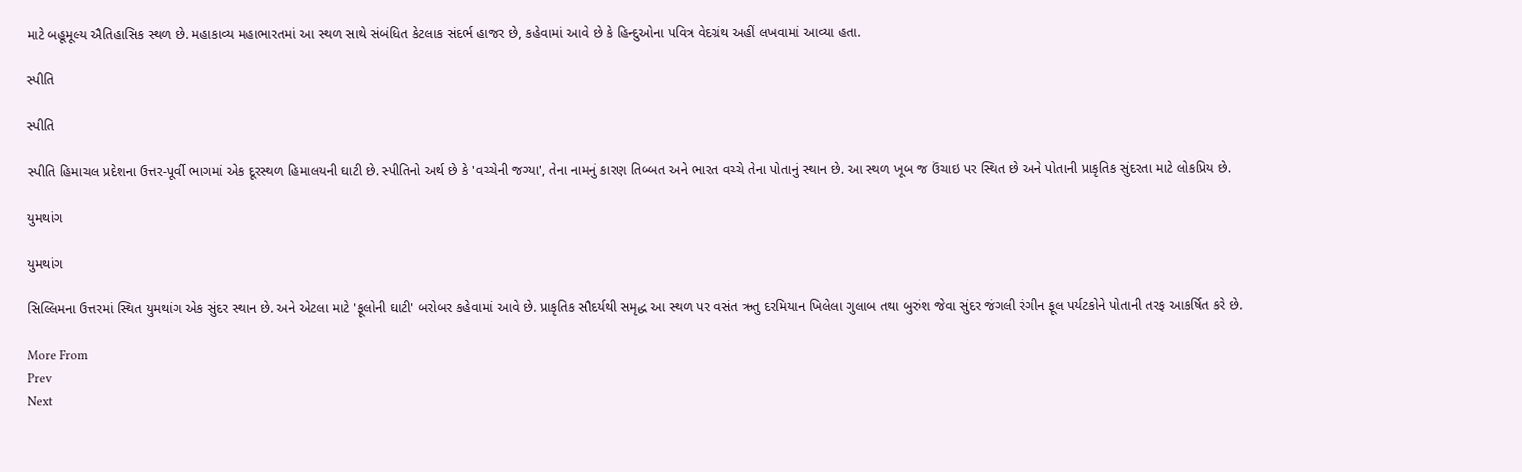માટે બહૂમૂલ્ય ઐતિહાસિક સ્થળ છે. મહાકાવ્ય મહાભારતમાં આ સ્થળ સાથે સંબંધિત કેટલાક સંદર્ભ હાજર છે, કહેવામાં આવે છે કે હિન્દુઓના પવિત્ર વેદગ્રંથ અહીં લખવામાં આવ્યા હતા.

સ્પીતિ

સ્પીતિ

સ્પીતિ હિમાચલ પ્રદેશના ઉત્તર-પૂર્વી ભાગમાં એક દૂરસ્થળ હિમાલયની ઘાટી છે. સ્પીતિનો અર્થ છે કે 'વચ્ચેની જગ્યા', તેના નામનું કારણ તિબ્બત અને ભારત વચ્ચે તેના પોતાનું સ્થાન છે. આ સ્થળ ખૂબ જ ઉંચાઇ પર સ્થિત છે અને પોતાની પ્રાકૃતિક સુંદરતા માટે લોકપ્રિય છે.

યુમથાંગ

યુમથાંગ

સિલ્લિમના ઉત્તરમાં સ્થિત યુમથાંગ એક સુંદર સ્થાન છે. અને એટલા માટે 'ફૂલોની ઘાટી' બરોબર કહેવામાં આવે છે. પ્રાકૃતિક સૌદર્યથી સમૃદ્ધ આ સ્થળ પર વસંત ઋતુ દરમિયાન ખિલેલા ગુલાબ તથા બુરુંશ જેવા સુંદર જંગલી રંગીન ફૂલ પર્યટકોને પોતાની તરફ આકર્ષિત કરે છે.

More From
Prev
Next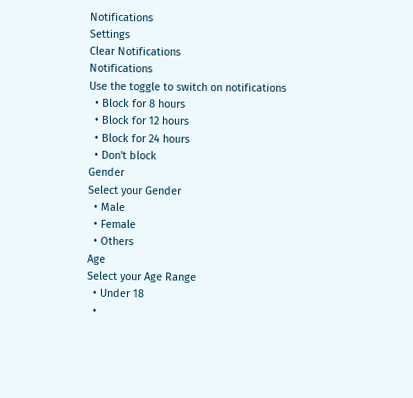Notifications
Settings
Clear Notifications
Notifications
Use the toggle to switch on notifications
  • Block for 8 hours
  • Block for 12 hours
  • Block for 24 hours
  • Don't block
Gender
Select your Gender
  • Male
  • Female
  • Others
Age
Select your Age Range
  • Under 18
  •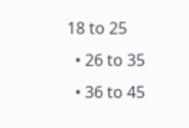18 to 25
  • 26 to 35
  • 36 to 45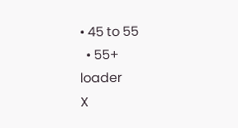• 45 to 55
  • 55+
loader
X